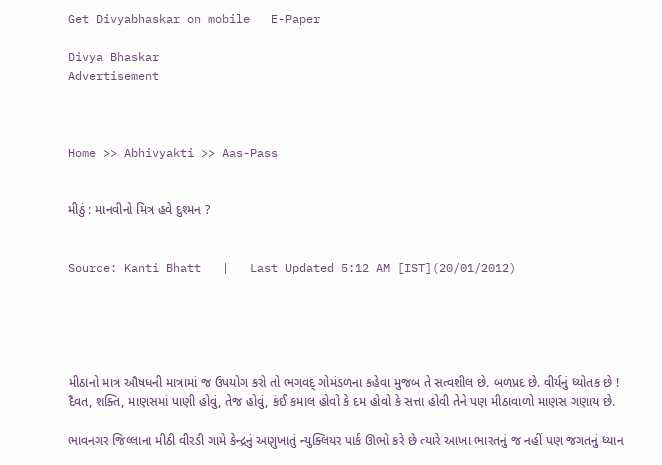Get Divyabhaskar on mobile   E-Paper

Divya Bhaskar
Advertisement



Home >> Abhivyakti >> Aas-Pass


મીઠું : માનવીનો મિત્ર હવે દુશ્મન ?


Source: Kanti Bhatt   |   Last Updated 5:12 AM [IST](20/01/2012)





મીઠાનો માત્ર ઔષધની માત્રામાં જ ઉપયોગ કરો તો ભગવદ્ ગોમંડળના કહેવા મુજબ તે સત્વશીલ છે. બળપ્રદ છે. વીર્યનું ધ્યોતક છે ! દૈવત, શક્તિ, માણસમાં પાણી હોવું, તેજ હોવું, કંઈ કમાલ હોવો કે દમ હોવો કે સત્તા હોવી તેને પણ મીઠાવાળો માણસ ગણાય છે.

ભાવનગર જિલ્લાના મીઠી વીરડી ગામે કેન્દ્રનું અણુખાતું ન્યુક્લિયર પાર્ક ઊભો કરે છે ત્યારે આખા ભારતનું જ નહીં પણ જગતનું ધ્યાન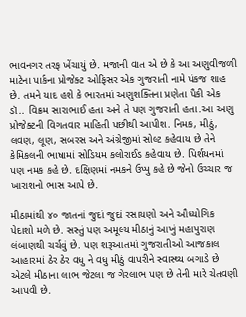ભાવનગર તરફ ખેંચાયું છે. મજાની વાત એ છે કે આ અણુવીજળી માટેના પાર્કના પ્રોજેક્ટ ઓફિસર એક ગુજરાતી નામે પંકજ શાહ છે. તમને યાદ હશે કે ભારતમાં અણુશક્તિના પ્રણેતા પૈકી એક ડૉ.. વિક્રમ સારાભાઈ હતા અને તે પણ ગુજરાતી હતા.આ અણુ પ્રોજેક્ટની વિગતવાર માહિતી પછીથી આપીશ. નિમક, મીઠું, લવણ, લૂણ, સબરસ અને અંગ્રેજીમાં સોલ્ટ કહેવાય છે તેને કેમિકલની ભાષામાં સોડિયમ કલોરાઈડ કહેવાય છે. પિર્શયનમાં પણ નમક કહે છે. દક્ષિણમાં નમકને ઉપ્પુ કહે છે જેનો ઉચ્ચાર જ ખારાશનો ભાસ આપે છે.

મીઠામાંથી ૪૦ જાતનાં જુદાં જુદાં રસાયણો અને ઔધ્યોગિક પેદાશો મળે છે. સસ્તું પણ અમૂલ્ય મીઠાનું આખું મહાપુરાણ લંબાણથી ચર્ચવું છે. પણ શરૂઆતમાં ગુજરાતીઓ આજકાલ આહારમાં ઠેર ઠેર વધુ ને વધુ મીઠું વાપરીને સ્વાસ્થ્ય બગાડે છે એટલે મીઠાના લાભ જેટલા જ ગેરલાભ પણ છે તેની મારે ચેતવણી આપવી છે.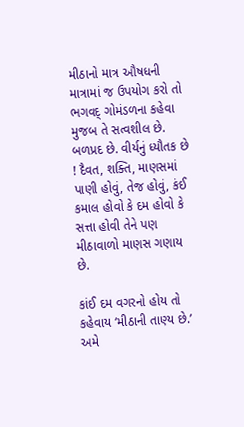મીઠાનો માત્ર ઔષધની માત્રામાં જ ઉપયોગ કરો તો ભગવદ્ ગોમંડળના કહેવા મુજબ તે સત્વશીલ છે. બળપ્રદ છે. વીર્યનું ધ્યૌતક છે ! દૈવત, શક્તિ, માણસમાં પાણી હોવું, તેજ હોવું, કંઈ કમાલ હોવો કે દમ હોવો કે સત્તા હોવી તેને પણ મીઠાવાળો માણસ ગણાય છે.

કાંઈ દમ વગરનો હોય તો કહેવાય ‘મીઠાની તાણ્ય છે.’ અમે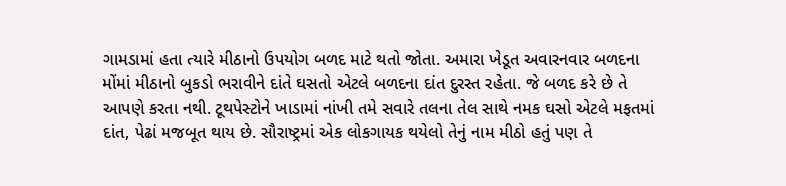ગામડામાં હતા ત્યારે મીઠાનો ઉપયોગ બળદ માટે થતો જોતા. અમારા ખેડૂત અવારનવાર બળદના મોંમાં મીઠાનો બુકડો ભરાવીને દાંતે ઘસતો એટલે બળદના દાંત દુરસ્ત રહેતા. જે બળદ કરે છે તે આપણે કરતા નથી. ટૂથપેસ્ટોને ખાડામાં નાંખી તમે સવારે તલના તેલ સાથે નમક ઘસો એટલે મફતમાં દાંત, પેઢાં મજબૂત થાય છે. સૌરાષ્ટ્રમાં એક લોકગાયક થયેલો તેનું નામ મીઠો હતું પણ તે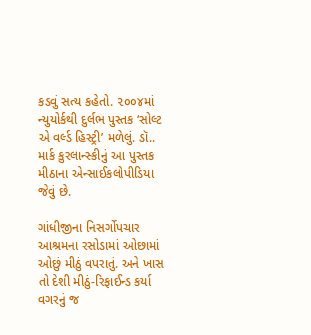કડવું સત્ય કહેતો. ૨૦૦૪માં ન્યુયોર્કથી દુર્લભ પુસ્તક ‘સોલ્ટ એ વર્લ્ડ હિસ્ટ્રી’ મળેલું. ડૉ.. માર્ક કુરલાન્સ્કીનું આ પુસ્તક મીઠાના એન્સાઈકલોપીડિયા જેવું છે.

ગાંધીજીના નિસર્ગોપચાર આશ્રમના રસોડામાં ઓછામાં ઓછું મીઠું વપરાતું. અને ખાસ તો દેશી મીઠું-રિફાઈન્ડ કર્યા વગરનું જ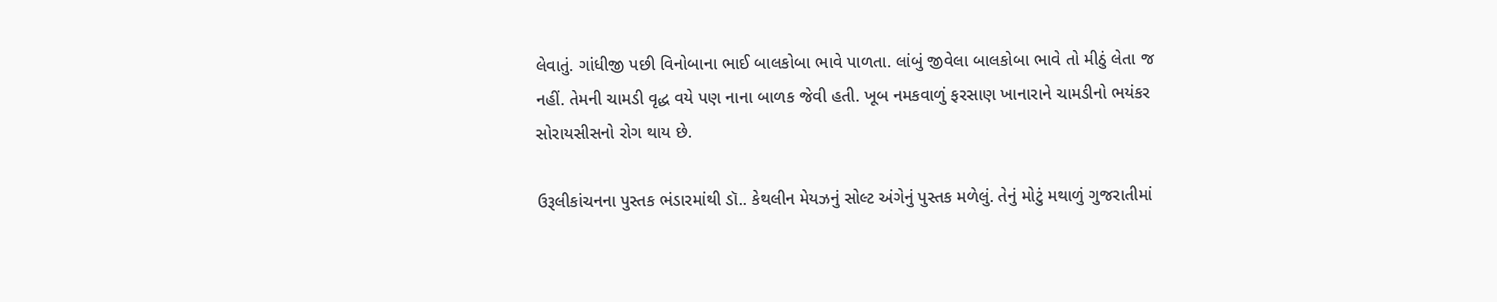લેવાતું. ગાંધીજી પછી વિનોબાના ભાઈ બાલકોબા ભાવે પાળતા. લાંબું જીવેલા બાલકોબા ભાવે તો મીઠું લેતા જ નહીં. તેમની ચામડી વૃદ્ધ વયે પણ નાના બાળક જેવી હતી. ખૂબ નમકવાળું ફરસાણ ખાનારાને ચામડીનો ભયંકર સોરાયસીસનો રોગ થાય છે.

ઉરૂલીકાંચનના પુસ્તક ભંડારમાંથી ડૉ.. કેથલીન મેયઝનું સોલ્ટ અંગેનું પુસ્તક મળેલું. તેનું મોટું મથાળું ગુજરાતીમાં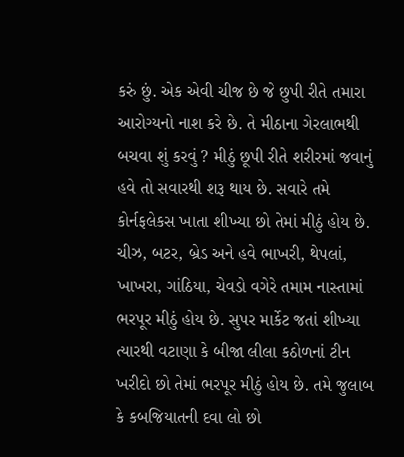કરું છું. એક એવી ચીજ છે જે છુપી રીતે તમારા આરોગ્યનો નાશ કરે છે. તે મીઠાના ગેરલાભથી બચવા શું કરવું ? મીઠું છૂપી રીતે શરીરમાં જવાનું હવે તો સવારથી શરૂ થાય છે. સવારે તમે કોર્નફલેકસ ખાતા શીખ્યા છો તેમાં મીઠું હોય છે. ચીઝ, બટર, બ્રેડ અને હવે ભાખરી, થેપલાં, ખાખરા, ગાંઠિયા, ચેવડો વગેરે તમામ નાસ્તામાં ભરપૂર મીઠું હોય છે. સુપર માર્કેટ જતાં શીખ્યા ત્યારથી વટાણા કે બીજા લીલા કઠોળનાં ટીન ખરીદો છો તેમાં ભરપૂર મીઠું હોય છે. તમે જુલાબ કે કબજિયાતની દવા લો છો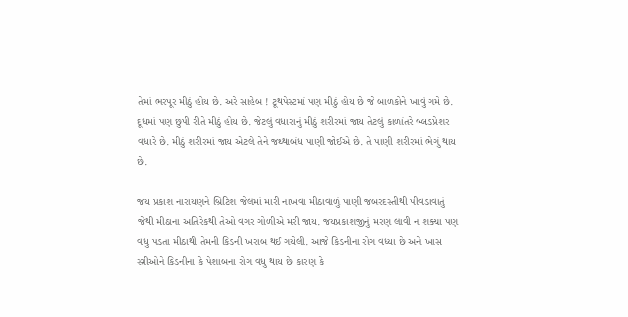તેમાં ભરપૂર મીઠું હોય છે. અરે સાહેબ ! ટૂથપેસ્ટમાં પણ મીઠું હોય છે જે બાળકોને ખાવું ગમે છે. દૂધમાં પણ છુપી રીતે મીઠું હોય છે. જેટલું વધારાનું મીઠું શરીરમાં જાય તેટલું કાળાંતરે બ્લડપ્રેશર વધારે છે. મીઠું શરીરમાં જાય એટલે તેને જથ્થાબંધ પાણી જોઈએ છે. તે પાણી શરીરમાં ભેગું થાય છે.

જય પ્રકાશ નારાયણને બ્રિટિશ જેલમાં મારી નાખવા મીઠાવાળું પાણી જબરદસ્તીથી પીવડાવાતું જેથી મીઠાના અતિરેકથી તેઓ વગર ગોળીએ મરી જાય. જયપ્રકાશજીનું મરણ લાવી ન શક્યા પણ વધુ પડતા મીઠાથી તેમની કિડની ખરાબ થઈ ગયેલી. આજે કિડનીના રોગ વધ્યા છે અને ખાસ સ્ત્રીઓને કિડનીના કે પેશાબના રોગ વધુ થાય છે કારણ કે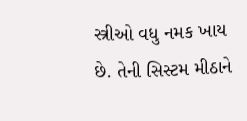સ્ત્રીઓ વધુ નમક ખાય છે. તેની સિસ્ટમ મીઠાને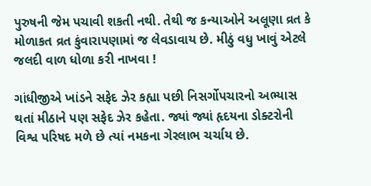પુરુષની જેમ પચાવી શકતી નથી. તેથી જ કન્યાઓને અલૂણા વ્રત કે મોળાકત વ્રત કુંવારાપણામાં જ લેવડાવાય છે. મીઠું વધુ ખાવું એટલે જલદી વાળ ધોળા કરી નાખવા !

ગાંધીજીએ ખાંડને સફેદ ઝેર કહ્યા પછી નિસર્ગોપચારનો અભ્યાસ થતાં મીઠાને પણ સફેદ ઝેર કહેતા. જ્યાં જ્યાં હૃદયના ડોક્ટરોની વિશ્વ પરિષદ મળે છે ત્યાં નમકના ગેરલાભ ચર્ચાય છે.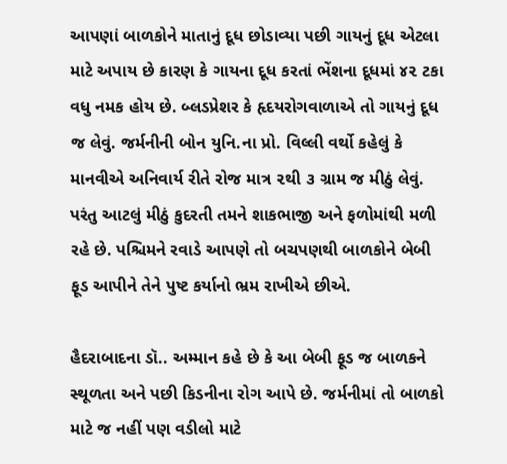આપણાં બાળકોને માતાનું દૂધ છોડાવ્યા પછી ગાયનું દૂધ એટલા માટે અપાય છે કારણ કે ગાયના દૂધ કરતાં ભેંશના દૂધમાં ૪૨ ટકા વધુ નમક હોય છે. બ્લડપ્રેશર કે હૃદયરોગવાળાએ તો ગાયનું દૂધ જ લેવું. જર્મનીની બોન યુનિ.ના પ્રો. વિલ્લી વર્થો કહેલું કે માનવીએ અનિવાર્ય રીતે રોજ માત્ર ૨થી ૩ ગ્રામ જ મીઠું લેવું. પરંતુ આટલું મીઠું કુદરતી તમને શાકભાજી અને ફળોમાંથી મળી રહે છે. પશ્ચિમને રવાડે આપણે તો બચપણથી બાળકોને બેબી ફૂડ આપીને તેને પુષ્ટ કર્યાનો ભ્રમ રાખીએ છીએ.

હૈદરાબાદના ડૉ.. અમ્માન કહે છે કે આ બેબી ફૂડ જ બાળકને સ્થૂળતા અને પછી કિડનીના રોગ આપે છે. જર્મનીમાં તો બાળકો માટે જ નહીં પણ વડીલો માટે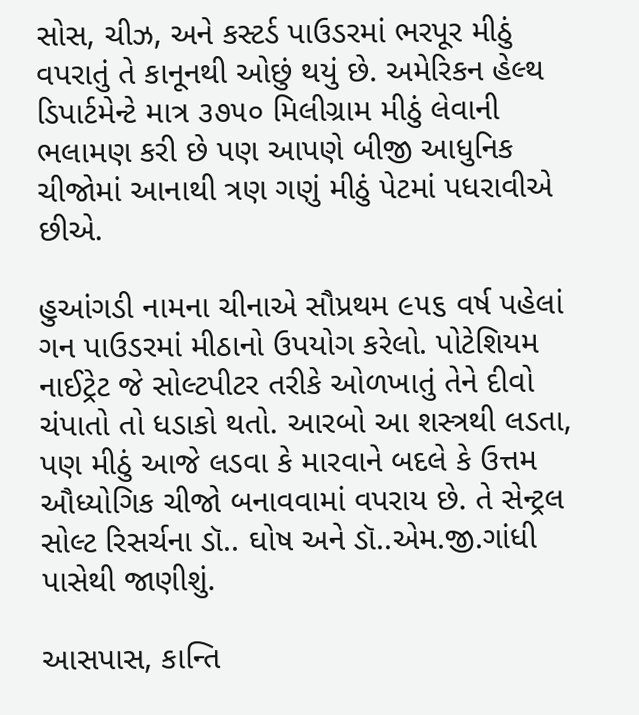સોસ, ચીઝ, અને કસ્ટર્ડ પાઉડરમાં ભરપૂર મીઠું વપરાતું તે કાનૂનથી ઓછું થયું છે. અમેરિકન હેલ્થ ડિપાર્ટમેન્ટે માત્ર ૩૭૫૦ મિલીગ્રામ મીઠું લેવાની ભલામણ કરી છે પણ આપણે બીજી આધુનિક ચીજોમાં આનાથી ત્રણ ગણું મીઠું પેટમાં પધરાવીએ છીએ.

હુઆંગડી નામના ચીનાએ સૌપ્રથમ ૯૫૬ વર્ષ પહેલાં ગન પાઉડરમાં મીઠાનો ઉપયોગ કરેલો. પોટેશિયમ નાઈટ્રેટ જે સોલ્ટપીટર તરીકે ઓળખાતું તેને દીવો ચંપાતો તો ધડાકો થતો. આરબો આ શસ્ત્રથી લડતા, પણ મીઠું આજે લડવા કે મારવાને બદલે કે ઉત્તમ ઔધ્યોગિક ચીજો બનાવવામાં વપરાય છે. તે સેન્ટ્રલ સોલ્ટ રિસર્ચના ડૉ.. ઘોષ અને ડૉ..એમ.જી.ગાંધી પાસેથી જાણીશું.

આસપાસ, કાન્તિ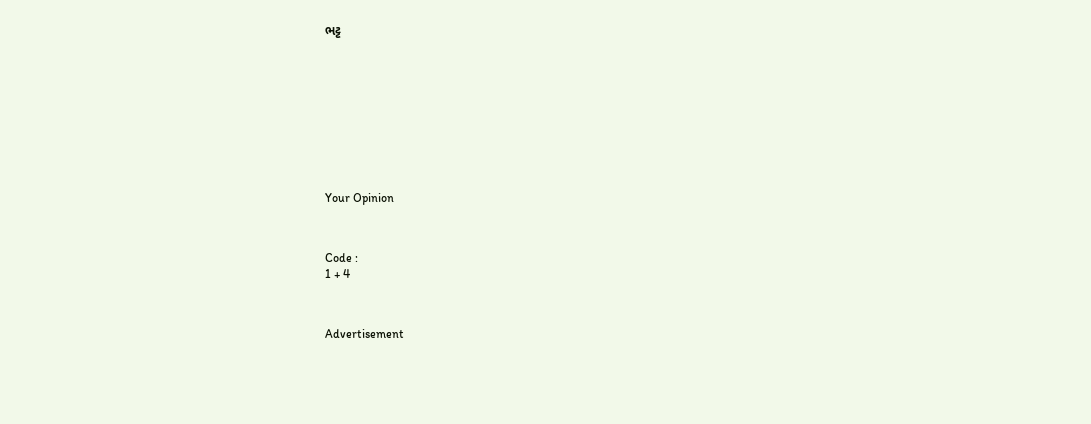ભટ્ટ










Your Opinion



Code :
1 + 4



Advertisement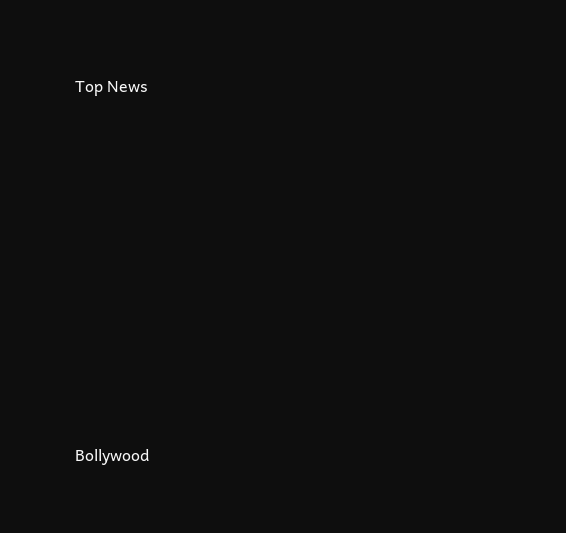Top News











Bollywood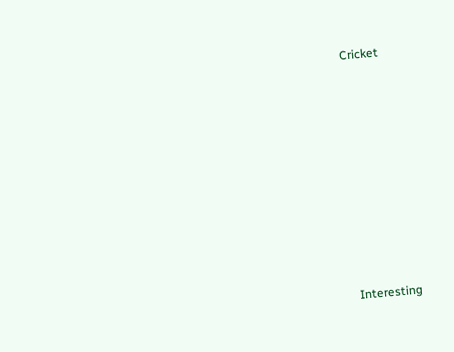Cricket











Interesting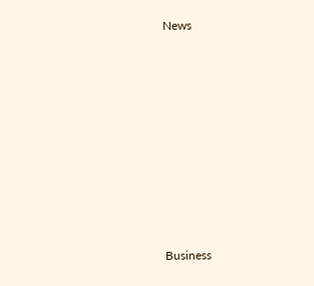News











Business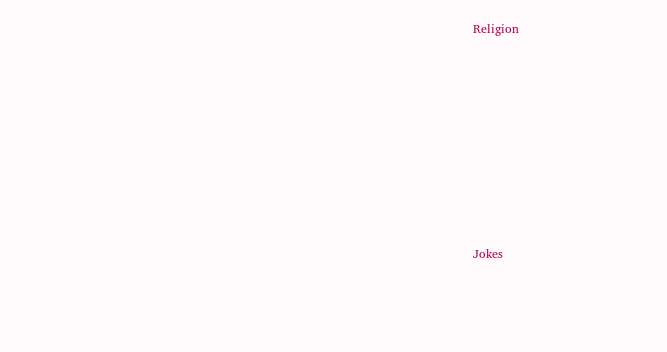Religion











Jokes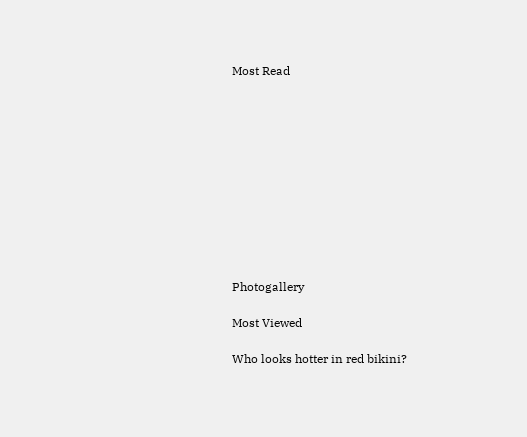Most Read











Photogallery

Most Viewed

Who looks hotter in red bikini?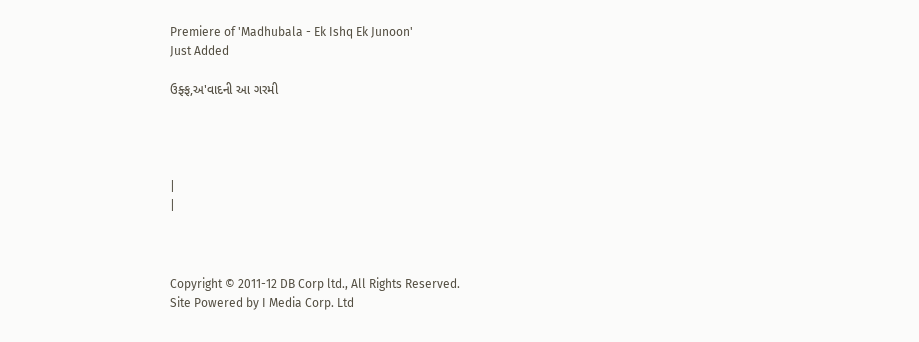Premiere of 'Madhubala - Ek Ishq Ek Junoon'
Just Added

ઉફ્ફ,અ'વાદની આ ગરમી




|
|



Copyright © 2011-12 DB Corp ltd., All Rights Reserved.
Site Powered by I Media Corp. Ltd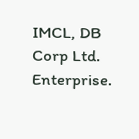IMCL, DB Corp Ltd. Enterprise.